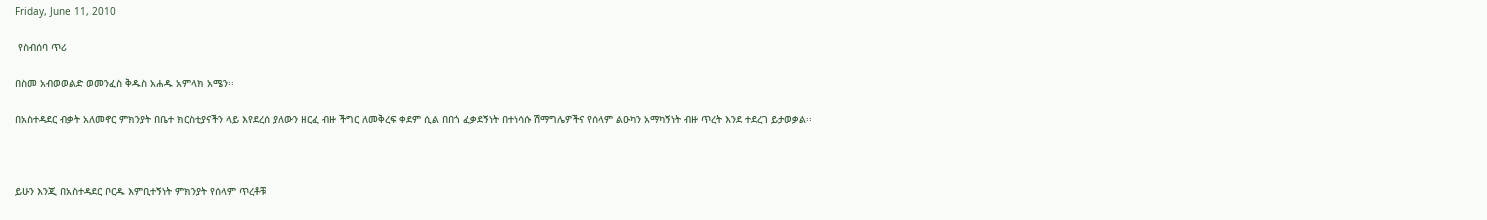Friday, June 11, 2010

 የስብሰባ ጥሪ

በስመ አብወወልድ ወመንፈስ ቅዱስ አሐዱ አምላክ አሜን፡፡

በአስተዳደር ብቃት አለመኖር ምክንያት በቤተ ክርስቲያናችን ላይ እየደረሰ ያለውን ዘርፈ ብዙ ችግር ለመቅረፍ ቀደም ሲል በበጎ ፈቃደኝነት በተነሳሱ ሽማግሌዎችና የሰላም ልዑካን አማካኝነት ብዙ ጥረት እንደ ተደረገ ይታወቃል፡፡



ይሁን እንጂ በአስተዳደር ቦርዱ እምቢተኝነት ምክንያት የሰላም ጥረቶቹ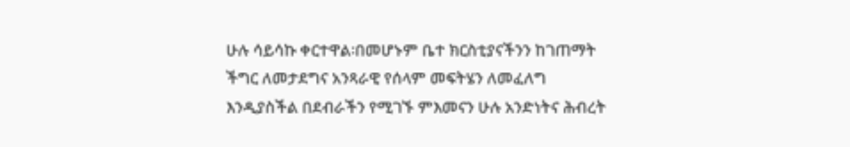ሁሉ ሳይሳኩ ቀርተዋል፡በመሆኑም ቤተ ክርስቲያናችንን ከገጠማት ችግር ለመታደግና አንጻራዊ የሰላም መፍትሄን ለመፈለግ እንዲያስችል በደብራችን የሚገኙ ምእመናን ሁሉ አንድነትና ሕብረት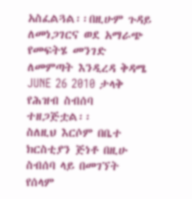አስፈልጓል፡፡በዚሁም ጉዳይ ለመነጋገርና ወደ አማራጭ የመፍትሄ መንገድ ለመምጣት እንዲረዳ ቅዳሜ JUNE 26 2010 ታላቅ የሕዝብ ስብሰባ ተዘጋጅቷል፡፡
ስለዚህ እርሶም በቤተ ክርስቲያን ጅነቶ በዚሁ ስብሰባ ላይ በመገኘት የሰላም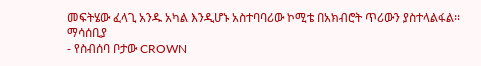መፍትሄው ፈላጊ አንዱ አካል እንዲሆኑ አስተባባሪው ኮሚቴ በአክብሮት ጥሪውን ያስተላልፋል፡፡
ማሳሰቢያ
- የስብሰባ ቦታው CROWN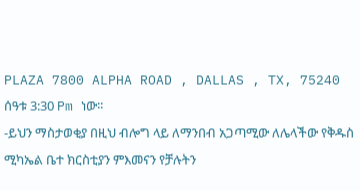PLAZA 7800 ALPHA ROAD , DALLAS , TX, 75240 ሰዓቱ 3:30 Pm ነው፡፡
-ይህን ማስታወቂያ በዚህ ብሎግ ላይ ለማንበብ አጋጣሚው ለሌላችው የቅዱስ ሚካኤል ቤተ ክርስቲያን ምእመናን የቻሉትን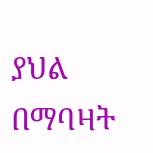ያህል በማባዛት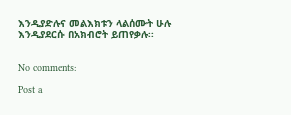እንዲያድሉና መልእክቱን ላልሰሙት ሁሉ እንዲያደርሱ በአክብሮት ይጠየቃሉ፡፡


No comments:

Post a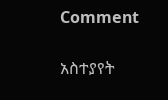Comment

አስተያየት